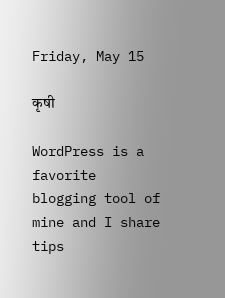Friday, May 15

कृषी

WordPress is a favorite blogging tool of mine and I share tips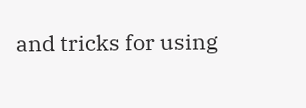and tricks for using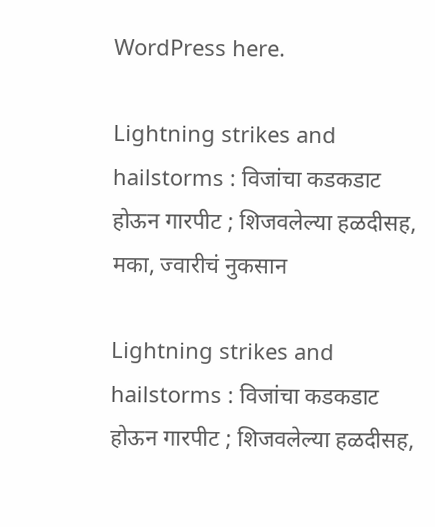WordPress here.

Lightning strikes and hailstorms : विजांचा कडकडाट होऊन गारपीट ; शिजवलेल्या हळदीसह, मका, ज्वारीचं नुकसान

Lightning strikes and hailstorms : विजांचा कडकडाट होऊन गारपीट ; शिजवलेल्या हळदीसह,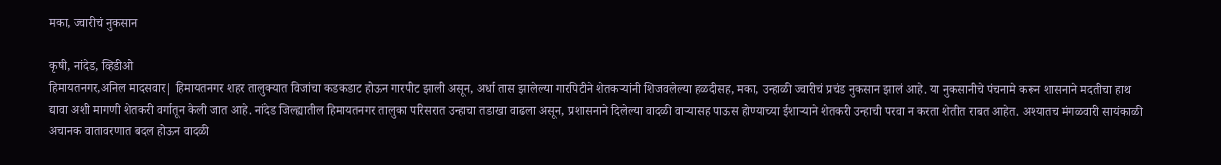मका, ज्वारीचं नुकसान

कृषी, नांदेड, व्हिडीओ
हिमायतनगर,अनिल मादसवार| हिमायतनगर शहर तालुक्यात विजांचा कडकडाट होऊन गारपीट झाली असून, अर्धा तास झालेल्या गारपिटीने शेतकऱ्यांनी शिजवलेल्या हळदीसह, मका, उन्हाळी ज्वारीचं प्रचंड नुकसान झालं आहे. या नुकसानीचे पंचनामे करून शासनाने मदतीचा हाथ द्यावा अशी मागणी शेतकरी वर्गातून केली जात आहे. नांदेड जिल्ह्यातील हिमायतनगर तालुका परिसरात उन्हाचा तडाखा वाढला असून, प्रशासनाने दिलेल्या वादळी वाऱ्यासह पाऊस होण्याच्या ईशाऱ्याने शेतकरी उन्हाची परवा न करता शेतीत राबत आहेत. अश्यातच मंगळवारी सायंकाळी अचानक वातावरणात बदल होऊन वादळी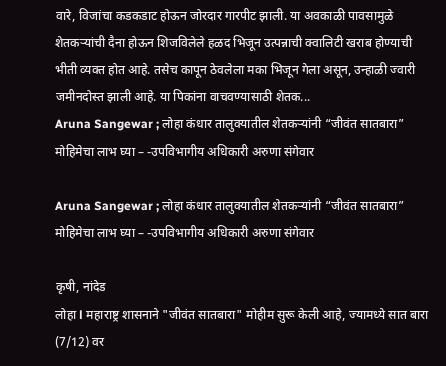वारे, विजांचा कडकडाट होऊन जोरदार गारपीट झाली. या अवकाळी पावसामुळे शेतकऱ्यांची दैना होऊन शिजविलेले हळद भिजून उत्पन्नाची क्वालिटी खराब होण्याची भीती व्यक्त होत आहे. तसेच कापून ठेवलेला मका भिजून गेला असून, उन्हाळी ज्वारी जमीनदोस्त झाली आहे. या पिकांना वाचवण्यासाठी शेतक...
Aruna Sangewar ; लोहा कंधार तालुक्यातील शेतकऱ्यांनी “जीवंत सातबारा” मोहिमेचा लाभ घ्या – -उपविभागीय अधिकारी अरुणा संगेवार

Aruna Sangewar ; लोहा कंधार तालुक्यातील शेतकऱ्यांनी “जीवंत सातबारा” मोहिमेचा लाभ घ्या – -उपविभागीय अधिकारी अरुणा संगेवार

कृषी, नांदेड
लोहा l महाराष्ट्र शासनाने "जीवंत सातबारा" मोहीम सुरू केली आहे, ज्यामध्ये सात बारा (7/12) वर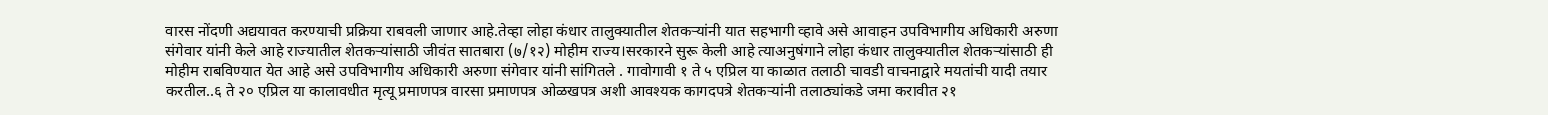वारस नोंदणी अद्ययावत करण्याची प्रक्रिया राबवली जाणार आहे.तेव्हा लोहा कंधार तालुक्यातील शेतकऱ्यांनी यात सहभागी व्हावे असे आवाहन उपविभागीय अधिकारी अरुणा संगेवार यांनी केले आहे राज्यातील शेतकऱ्यांसाठी जीवंत सातबारा (७/१२) मोहीम राज्य।सरकारने सुरू केली आहे त्याअनुषंगाने लोहा कंधार तालुक्यातील शेतकऱ्यांसाठी ही मोहीम राबविण्यात येत आहे असे उपविभागीय अधिकारी अरुणा संगेवार यांनी सांगितले . गावोगावी १ ते ५ एप्रिल या काळात तलाठी चावडी वाचनाद्वारे मयतांची यादी तयार करतील..६ ते २० एप्रिल या कालावधीत मृत्यू प्रमाणपत्र वारसा प्रमाणपत्र ओळखपत्र अशी आवश्यक कागदपत्रे शेतकऱ्यांनी तलाठ्यांकडे जमा करावीत २१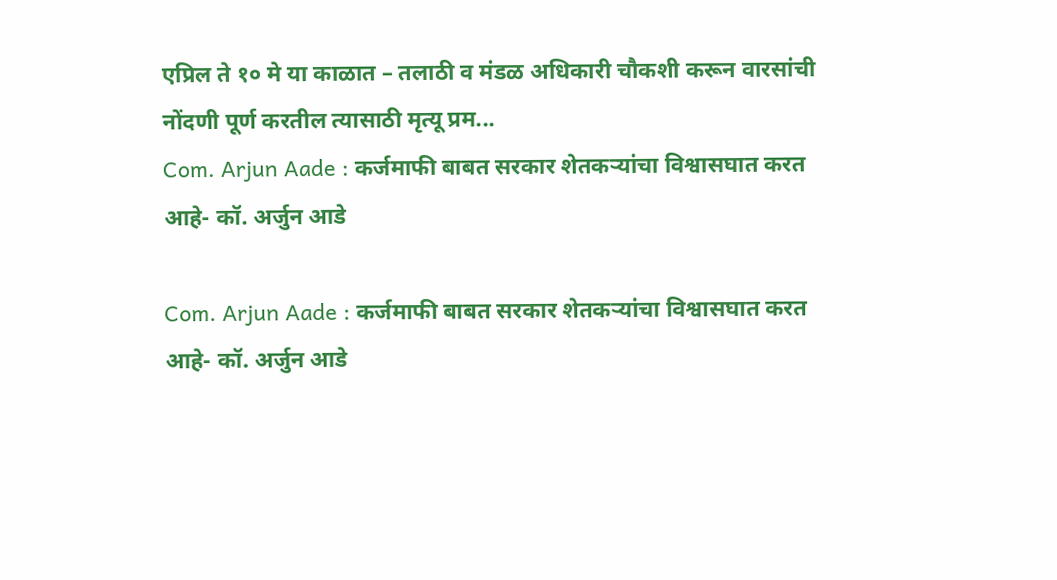एप्रिल ते १० मे या काळात – तलाठी व मंडळ अधिकारी चौकशी करून वारसांची नोंदणी पूर्ण करतील त्यासाठी मृत्यू प्रम...
Com. Arjun Aade : कर्जमाफी बाबत सरकार शेतकऱ्यांचा विश्वासघात करत आहे- कॉ. अर्जुन आडे

Com. Arjun Aade : कर्जमाफी बाबत सरकार शेतकऱ्यांचा विश्वासघात करत आहे- कॉ. अर्जुन आडे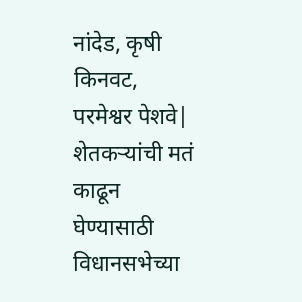नांदेड, कृषी
किनवट, परमेश्वर पेशवे| शेतकऱ्यांची मतं काढून घेण्यासाठी विधानसभेच्या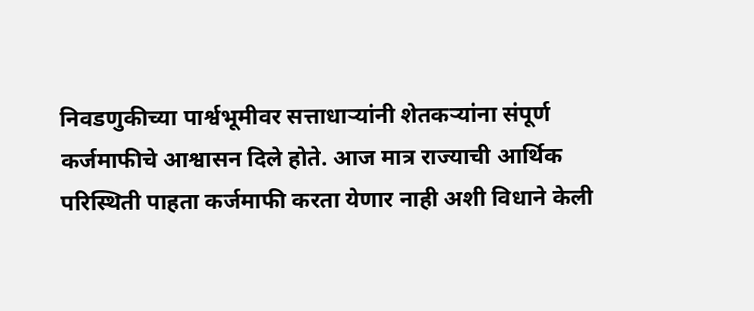निवडणुकीच्या पार्श्वभूमीवर सत्ताधाऱ्यांनी शेतकऱ्यांना संपूर्ण कर्जमाफीचे आश्वासन दिले होते. आज मात्र राज्याची आर्थिक परिस्थिती पाहता कर्जमाफी करता येणार नाही अशी विधाने केली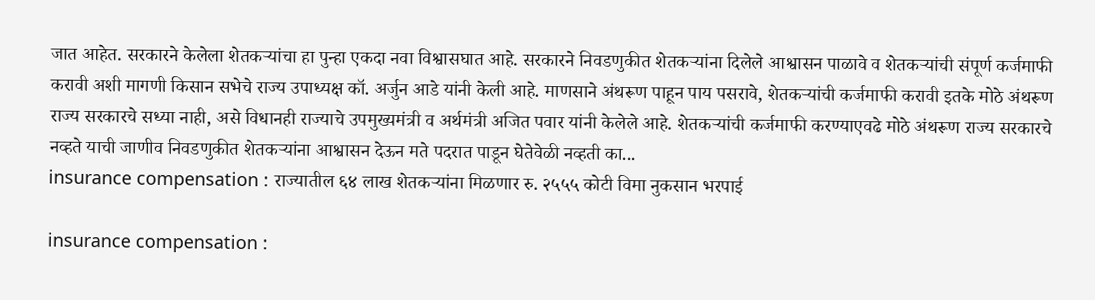जात आहेत. सरकारने केलेला शेतकऱ्यांचा हा पुन्हा एकदा नवा विश्वासघात आहे. सरकारने निवडणुकीत शेतकऱ्यांना दिलेले आश्वासन पाळावे व शेतकऱ्यांची संपूर्ण कर्जमाफी करावी अशी मागणी किसान सभेचे राज्य उपाध्यक्ष कॉ. अर्जुन आडे यांनी केली आहे. माणसाने अंथरूण पाहून पाय पसरावे, शेतकऱ्यांची कर्जमाफी करावी इतके मोठे अंथरूण राज्य सरकारचे सध्या नाही, असे विधानही राज्याचे उपमुख्यमंत्री व अर्थमंत्री अजित पवार यांनी केलेले आहे. शेतकऱ्यांची कर्जमाफी करण्याएवढे मोठे अंथरूण राज्य सरकारचे नव्हते याची जाणीव निवडणुकीत शेतकऱ्यांना आश्वासन देऊन मते पदरात पाडून घेतेवेळी नव्हती का...
insurance compensation : राज्यातील ६४ लाख शेतकऱ्यांना मिळणार रु. २५५५ कोटी विमा नुकसान भरपाई

insurance compensation :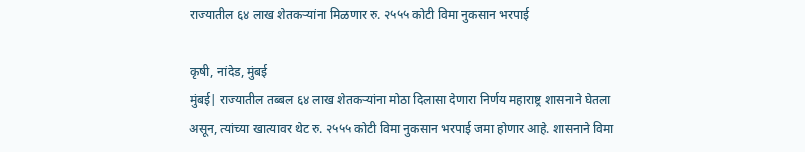राज्यातील ६४ लाख शेतकऱ्यांना मिळणार रु. २५५५ कोटी विमा नुकसान भरपाई

कृषी, नांदेड, मुंबई
मुंबई| राज्यातील तब्बल ६४ लाख शेतकऱ्यांना मोठा दिलासा देणारा निर्णय महाराष्ट्र शासनाने घेतला असून, त्यांच्या खात्यावर थेट रु. २५५५ कोटी विमा नुकसान भरपाई जमा होणार आहे. शासनाने विमा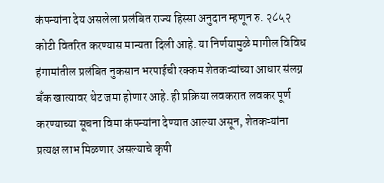कंपन्यांना देय असलेला प्रलंबित राज्य हिस्सा अनुदान म्हणून रु. २८५२ कोटी वितरित करण्यास मान्यता दिली आहे. या निर्णयामुळे मागील विविध हंगामांतील प्रलंबित नुकसान भरपाईची रक्कम शेतकऱ्यांच्या आधार संलग्न बँक खात्यावर थेट जमा होणार आहे. ही प्रक्रिया लवकरात लवकर पूर्ण करण्याच्या सूचना विमा कंपन्यांना देण्यात आल्या असून, शेतकऱ्यांना प्रत्यक्ष लाभ मिळणार असल्याचे कृषी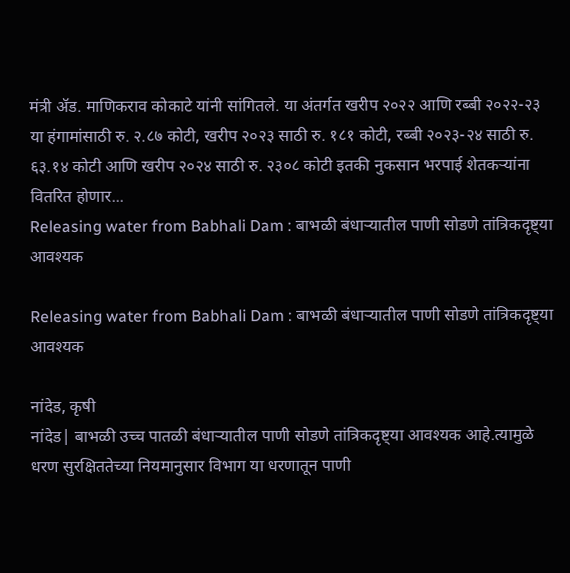मंत्री ॲड. माणिकराव कोकाटे यांनी सांगितले. या अंतर्गत खरीप २०२२ आणि रब्बी २०२२-२३ या हंगामांसाठी रु. २.८७ कोटी, खरीप २०२३ साठी रु. १८१ कोटी, रब्बी २०२३-२४ साठी रु. ६३.१४ कोटी आणि खरीप २०२४ साठी रु. २३०८ कोटी इतकी नुकसान भरपाई शेतकऱ्यांना वितरित होणार...
Releasing water from Babhali Dam : बाभळी बंधाऱ्यातील पाणी सोडणे तांत्रिकदृष्ट्या आवश्यक

Releasing water from Babhali Dam : बाभळी बंधाऱ्यातील पाणी सोडणे तांत्रिकदृष्ट्या आवश्यक

नांदेड, कृषी
नांदेड| बाभळी उच्च पातळी बंधाऱ्यातील पाणी सोडणे तांत्रिकदृष्ट्या आवश्यक आहे.त्यामुळे धरण सुरक्षिततेच्या नियमानुसार विभाग या धरणातून पाणी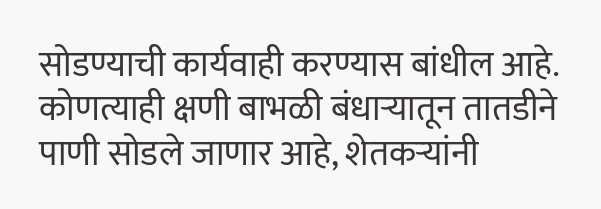सोडण्याची कार्यवाही करण्यास बांधील आहे. कोणत्याही क्षणी बाभळी बंधाऱ्यातून तातडीने पाणी सोडले जाणार आहे, शेतकऱ्यांनी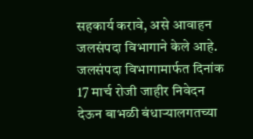सहकार्य करावे, असे आवाहन जलसंपदा विभागाने केले आहे. जलसंपदा विभागामार्फत दिनांक 17 मार्च रोजी जाहीर निवेदन देऊन बाभळी बंधार्‍यालगतच्या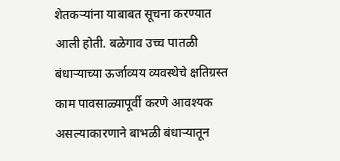शेतकऱ्यांना याबाबत सूचना करण्यात आली होती. बळेगाव उच्च पातळी बंधाऱ्याच्या ऊर्जाव्यय व्यवस्थेचे क्षतिग्रस्त काम पावसाळ्यापूर्वी करणे आवश्यक असल्याकारणाने बाभळी बंधार्‍यातून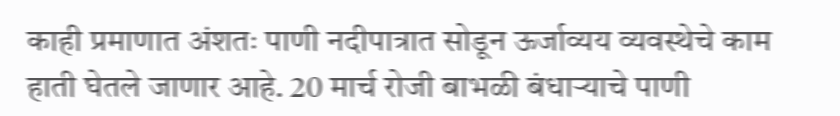काही प्रमाणात अंशतः पाणी नदीपात्रात सोडून ऊर्जाव्यय व्यवस्थेचे काम हाती घेतले जाणार आहे. 20 मार्च रोजी बाभळी बंधाऱ्याचे पाणी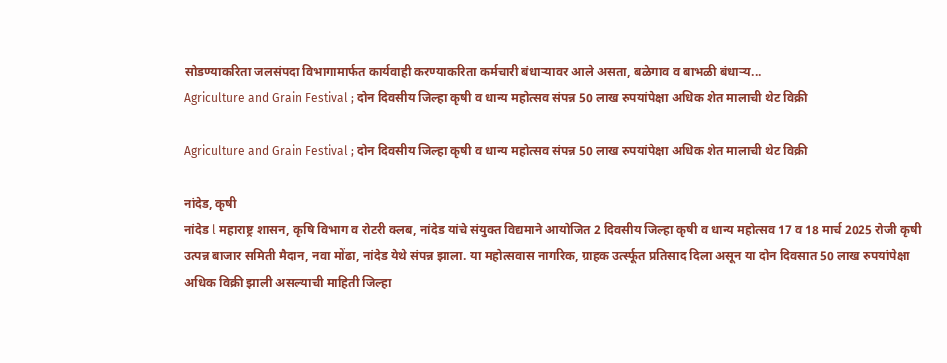सोडण्याकरिता जलसंपदा विभागामार्फत कार्यवाही करण्याकरिता कर्मचारी बंधार्‍यावर आले असता, बळेगाव व बाभळी बंधाऱ्य...
Agriculture and Grain Festival ; दोन दिवसीय जिल्हा कृषी व धान्य महोत्सव संपन्न 50 लाख रुपयांपेक्षा अधिक शेत मालाची थेट विक्री

Agriculture and Grain Festival ; दोन दिवसीय जिल्हा कृषी व धान्य महोत्सव संपन्न 50 लाख रुपयांपेक्षा अधिक शेत मालाची थेट विक्री

नांदेड, कृषी
नांदेड l महाराष्ट्र शासन, कृषि विभाग व रोटरी क्लब, नांदेड यांचे संयुक्त विद्यमाने आयोजित 2 दिवसीय जिल्हा कृषी व धान्य महोत्सव 17 व 18 मार्च 2025 रोजी कृषी उत्पन्न बाजार समिती मैदान, नवा मोंढा, नांदेड येथे संपन्न झाला. या महोत्सवास नागरिक, ग्राहक उर्त्स्फूत प्रतिसाद दिला असून या दोन दिवसात 50 लाख रुपयांपेक्षा अधिक विक्री झाली असल्याची माहिती जिल्हा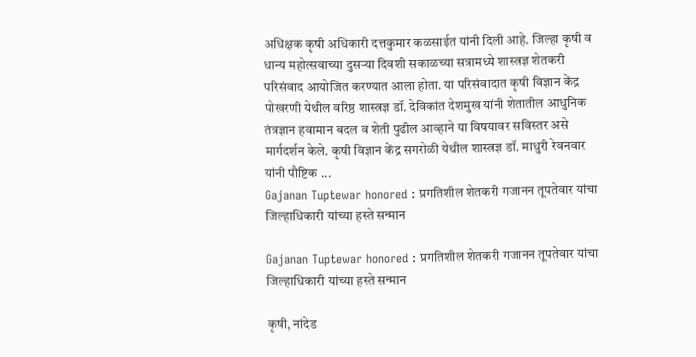अधिक्षक कृषी अधिकारी दत्तकुमार कळसाईत यांनी दिली आहे. जिल्हा कृषी व धान्य महोत्सवाच्या दुसऱ्या दिवशी सकाळच्या सत्रामध्ये शास्त्रज्ञ शेतकरी परिसंवाद आयोजित करण्यात आला होता. या परिसंवादात कृषी विज्ञान केंद्र पोखरणी येथील वरिष्ठ शास्त्रज्ञ डॉ. देविकांत देशमुख यांनी शेतातील आधुनिक तंत्रज्ञान हवामान बदल व शेती पुढील आव्हाने या विषयावर सविस्तर असे मार्गदर्शन केले. कृषी विज्ञान केंद्र सगरोळी येथील शास्त्रज्ञ डॉ. माधुरी रेवनवार यांनी पौष्टिक ...
Gajanan Tuptewar honored : प्रगतिशील शेतकरी गजानन तूपतेवार यांचा जिल्हाधिकारी यांच्या हस्ते सन्मान

Gajanan Tuptewar honored : प्रगतिशील शेतकरी गजानन तूपतेवार यांचा जिल्हाधिकारी यांच्या हस्ते सन्मान

कृषी, नांदेड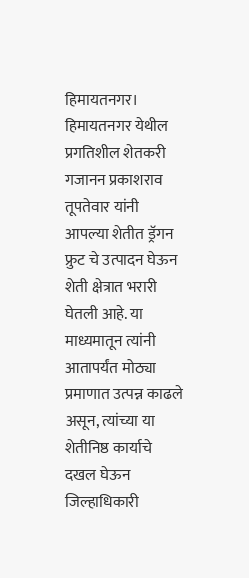हिमायतनगर। हिमायतनगर येथील प्रगतिशील शेतकरी गजानन प्रकाशराव तूपतेवार यांनी आपल्या शेतीत ड्रॅगन फ्रुट चे उत्पादन घेऊन शेती क्षेत्रात भरारी घेतली आहे. या माध्यमातून त्यांनी आतापर्यंत मोठ्या प्रमाणात उत्पन्न काढले असून, त्यांच्या या शेतीनिष्ठ कार्याचे दखल घेऊन जिल्हाधिकारी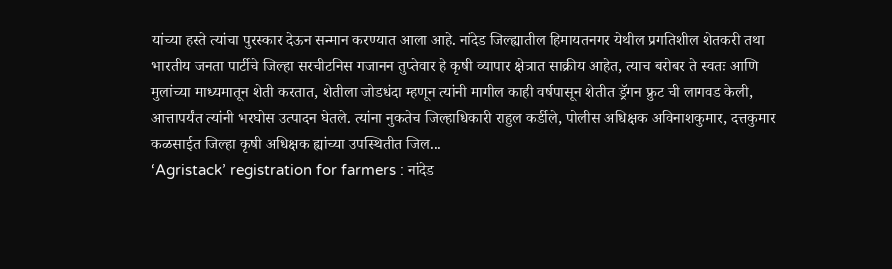यांच्या हस्ते त्यांचा पुरस्कार देऊन सन्मान करण्यात आला आहे. नांदेड जिल्ह्यातील हिमायतनगर येथील प्रगतिशील शेतकरी तथा भारतीय जनता पार्टीचे जिल्हा सरचीटनिस गजानन तुप्तेवार हे कृषी व्यापार क्षेत्रात साक्रीय आहेत, त्याच बरोबर ते स्वतः आणि मुलांच्या माध्यमातून शेती करतात, शेतीला जोडधंदा म्हणून त्यांनी मागील काही वर्षपासून शेतीत ड्रॅगन फ्रुट ची लागवड केली, आत्तापर्यंत त्यांनी भरघोस उत्पादन घेतले. त्यांना नुकतेच जिल्हाधिकारी राहुल कर्डीले, पोलीस अधिक्षक अविनाशकुमार, दत्तकुमार कळसाईत जिल्हा कृषी अधिक्षक ह्यांच्या उपस्थितीत जिल...
‘Agristack’ registration for farmers : नांदेड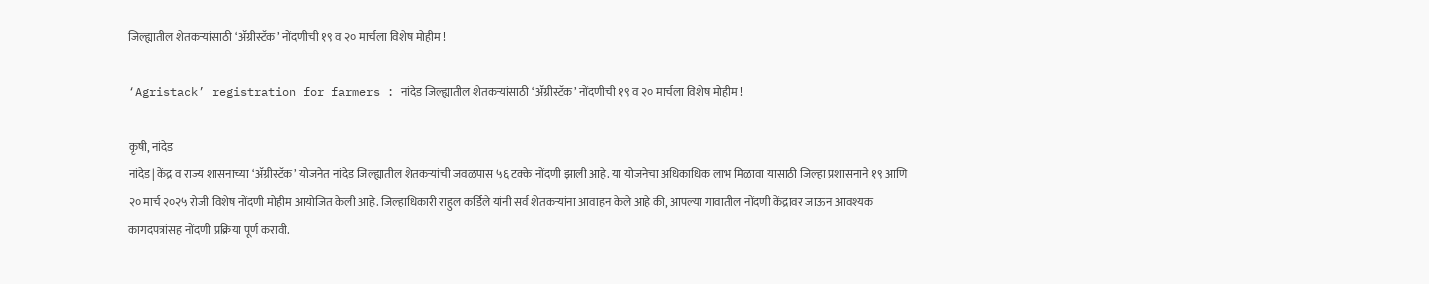जिल्ह्यातील शेतकऱ्यांसाठी ‘ॲग्रीस्टॅक’ नोंदणीची १९ व २० मार्चला विशेष मोहीम !

‘Agristack’ registration for farmers : नांदेड जिल्ह्यातील शेतकऱ्यांसाठी ‘ॲग्रीस्टॅक’ नोंदणीची १९ व २० मार्चला विशेष मोहीम !

कृषी, नांदेड
नांदेड| केंद्र व राज्य शासनाच्या ‘ॲग्रीस्टॅक’ योजनेत नांदेड जिल्ह्यातील शेतकऱ्यांची जवळपास ५६ टक्के नोंदणी झाली आहे. या योजनेचा अधिकाधिक लाभ मिळावा यासाठी जिल्हा प्रशासनाने १९ आणि २० मार्च २०२५ रोजी विशेष नोंदणी मोहीम आयोजित केली आहे. जिल्हाधिकारी राहुल कर्डिले यांनी सर्व शेतकऱ्यांना आवाहन केले आहे की, आपल्या गावातील नोंदणी केंद्रावर जाऊन आवश्यक कागदपत्रांसह नोंदणी प्रक्रिया पूर्ण करावी.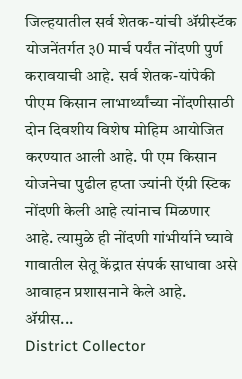जिल्‍हयातील सर्व शेतक-यांची ॲग्रीस्‍टॅक योजनेंतर्गत ३0 मार्च पर्यंत नोंदणी पुर्ण करावयाची आहे. सर्व शेतक-यांपेकी पीएम किसान लाभार्थ्‍यांच्‍या नोंदणीसाठी दोन दिवशीय विशेष मोहिम आयोजित करण्‍यात आली आहे. पी एम किसान योजनेचा पुढील हप्ता ज्यांनी ऍग्री स्टिक नोंदणी केली आहे त्यांनाच मिळणार आहे. त्यामुळे ही नोंदणी गांभीर्याने घ्यावे गावातील सेतू केंद्रात संपर्क साधावा असे आवाहन प्रशासनाने केले आहे. ॲग्रीस...
District Collector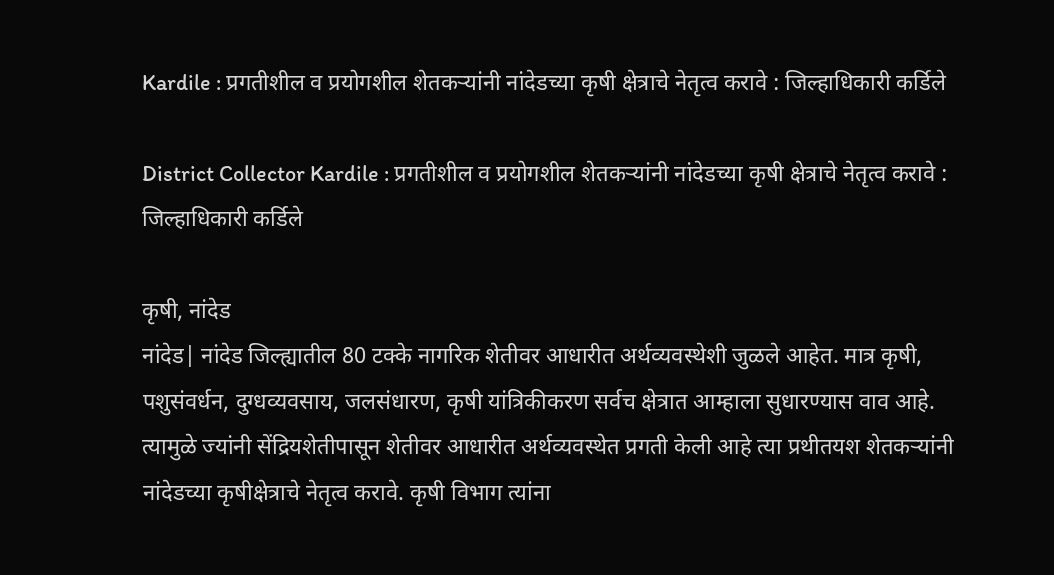Kardile : प्रगतीशील व प्रयोगशील शेतकऱ्यांनी नांदेडच्या कृषी क्षेत्राचे नेतृत्व करावे : जिल्हाधिकारी कर्डिले

District Collector Kardile : प्रगतीशील व प्रयोगशील शेतकऱ्यांनी नांदेडच्या कृषी क्षेत्राचे नेतृत्व करावे : जिल्हाधिकारी कर्डिले

कृषी, नांदेड
नांदेड| नांदेड जिल्ह्यातील 80 टक्के नागरिक शेतीवर आधारीत अर्थव्यवस्थेशी जुळले आहेत. मात्र कृषी, पशुसंवर्धन, दुग्धव्यवसाय, जलसंधारण, कृषी यांत्रिकीकरण सर्वच क्षेत्रात आम्हाला सुधारण्यास वाव आहे. त्यामुळे ज्यांनी सेंद्रियशेतीपासून शेतीवर आधारीत अर्थव्यवस्थेत प्रगती केली आहे त्या प्रथीतयश शेतकऱ्यांनी नांदेडच्या कृषीक्षेत्राचे नेतृत्व करावे. कृषी विभाग त्यांना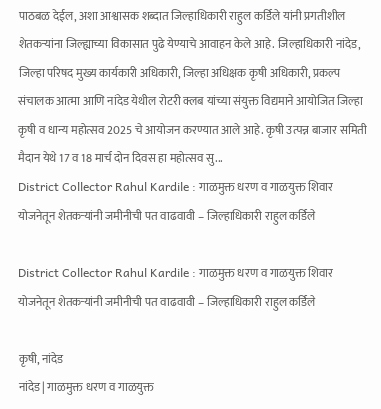पाठबळ देईल, अशा आश्वासक शब्दात जिल्हाधिकारी राहुल कर्डिले यांनी प्रगतीशील शेतकऱ्यांना जिल्ह्याच्या विकासात पुढे येण्याचे आवाहन केले आहे. जिल्हाधिकारी नांदेड, जिल्हा परिषद मुख्य कार्यकारी अधिकारी, जिल्हा अधिक्षक कृषी अधिकारी, प्रकल्प संचालक आत्मा आणि नांदेड येथील रोटरी क्लब यांच्या संयुक्त विद्यमाने आयोजित जिल्हा कृषी व धान्य महोत्सव 2025 चे आयोजन करण्यात आले आहे. कृषी उत्पन्न बाजार समिती मैदान येथे 17 व 18 मार्च दोन दिवस हा महोत्सव सु...
District Collector Rahul Kardile : गाळमुक्त धरण व गाळयुक्त शिवार योजनेतून शेतकऱ्यांनी जमीनीची पत वाढवावी – जिल्हाधिकारी राहुल कर्डिले

District Collector Rahul Kardile : गाळमुक्त धरण व गाळयुक्त शिवार योजनेतून शेतकऱ्यांनी जमीनीची पत वाढवावी – जिल्हाधिकारी राहुल कर्डिले

कृषी, नांदेड
नांदेड| गाळमुक्त धरण व गाळयुक्त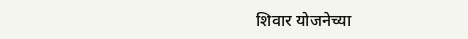शिवार योजनेच्या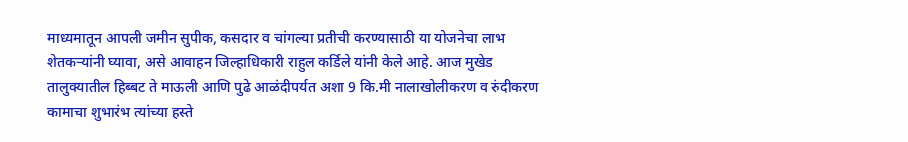माध्यमातून आपली जमीन सुपीक, कसदार व चांगल्या प्रतीची करण्यासाठी या योजनेचा लाभ शेतकऱ्यांनी घ्यावा, असे आवाहन जिल्हाधिकारी राहुल कर्डिले यांनी केले आहे. आज मुखेड तालुक्यातील हिब्बट ते माऊली आणि पुढे आळंदीपर्यत अशा 9 कि.मी नालाखोलीकरण व रुंदीकरण कामाचा शुभारंभ त्यांच्या हस्ते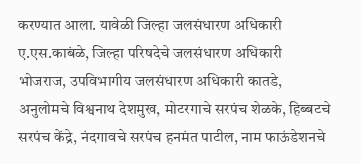करण्यात आला. यावेळी जिल्हा जलसंधारण अधिकारी ए.एस.काबंळे, जिल्हा परिषदेचे जलसंधारण अधिकारी भोजराज, उपविभागीय जलसंधारण अधिकारी कातडे, अनुलोमचे विश्वनाथ देशमुख, मोटरगाचे सरपंच शेळके, हिब्बटचे सरपंच केंद्रे, नंदगावचे सरपंच हनमंत पाटील, नाम फाऊंडेशनचे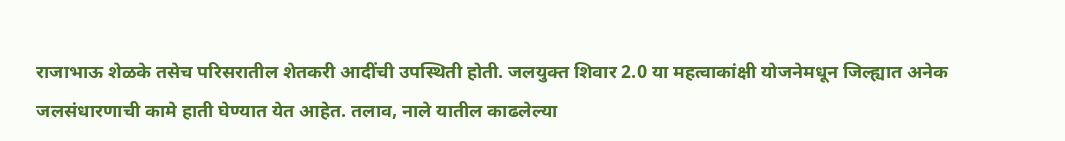राजाभाऊ शेळके तसेच परिसरातील शेतकरी आदींची उपस्थिती होती. जलयुक्त शिवार 2.0 या महत्वाकांक्षी योजनेमधून जिल्ह्यात अनेक जलसंधारणाची कामे हाती घेण्यात येत आहेत. तलाव, नाले यातील काढलेल्या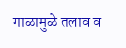गाळामुळे तलाव व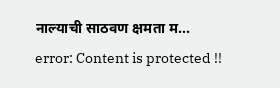नाल्याची साठवण क्षमता म...
error: Content is protected !!